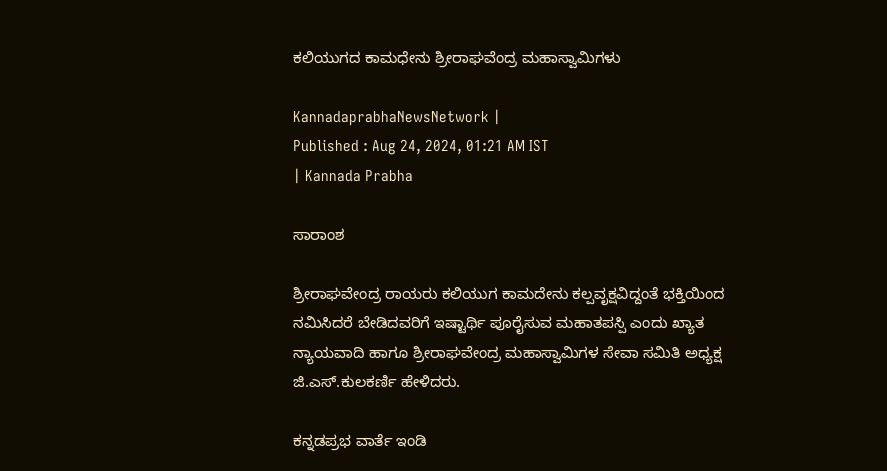ಕಲಿಯುಗದ ಕಾಮಧೇನು ಶ್ರೀರಾಘವೆಂದ್ರ ಮಹಾಸ್ವಾಮಿಗಳು

KannadaprabhaNewsNetwork |
Published : Aug 24, 2024, 01:21 AM IST
| Kannada Prabha

ಸಾರಾಂಶ

ಶ್ರೀರಾಘವೇಂದ್ರ ರಾಯರು ಕಲಿಯುಗ ಕಾಮದೇನು ಕಲ್ಪವೃಕ್ಷವಿದ್ದಂತೆ ಭಕ್ತಿಯಿಂದ ನಮಿಸಿದರೆ ಬೇಡಿದವರಿಗೆ ಇಷ್ಟಾರ್ಥಿ ಪೂರೈಸುವ ಮಹಾತಪಸ್ಪಿ ಎಂದು ಖ್ಯಾತ ನ್ಯಾಯವಾದಿ ಹಾಗೂ ಶ್ರೀರಾಘವೇಂದ್ರ ಮಹಾಸ್ವಾಮಿಗಳ ಸೇವಾ ಸಮಿತಿ ಅಧ್ಯಕ್ಷ ಜಿ.ಎಸ್.ಕುಲಕರ್ಣಿ ಹೇಳಿದರು.

ಕನ್ನಡಪ್ರಭ ವಾರ್ತೆ ಇಂಡಿ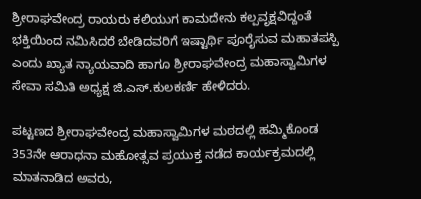ಶ್ರೀರಾಘವೇಂದ್ರ ರಾಯರು ಕಲಿಯುಗ ಕಾಮದೇನು ಕಲ್ಪವೃಕ್ಷವಿದ್ದಂತೆ ಭಕ್ತಿಯಿಂದ ನಮಿಸಿದರೆ ಬೇಡಿದವರಿಗೆ ಇಷ್ಟಾರ್ಥಿ ಪೂರೈಸುವ ಮಹಾತಪಸ್ಪಿ ಎಂದು ಖ್ಯಾತ ನ್ಯಾಯವಾದಿ ಹಾಗೂ ಶ್ರೀರಾಘವೇಂದ್ರ ಮಹಾಸ್ವಾಮಿಗಳ ಸೇವಾ ಸಮಿತಿ ಅಧ್ಯಕ್ಷ ಜಿ.ಎಸ್.ಕುಲಕರ್ಣಿ ಹೇಳಿದರು.

ಪಟ್ಟಣದ ಶ್ರೀರಾಘವೇಂದ್ರ ಮಹಾಸ್ವಾಮಿಗಳ ಮಠದಲ್ಲಿ ಹಮ್ಮಿಕೊಂಡ 353ನೇ ಆರಾಧನಾ ಮಹೋತ್ಸವ ಪ್ರಯುಕ್ತ ನಡೆದ ಕಾರ್ಯಕ್ರಮದಲ್ಲಿ ಮಾತನಾಡಿದ ಅವರು,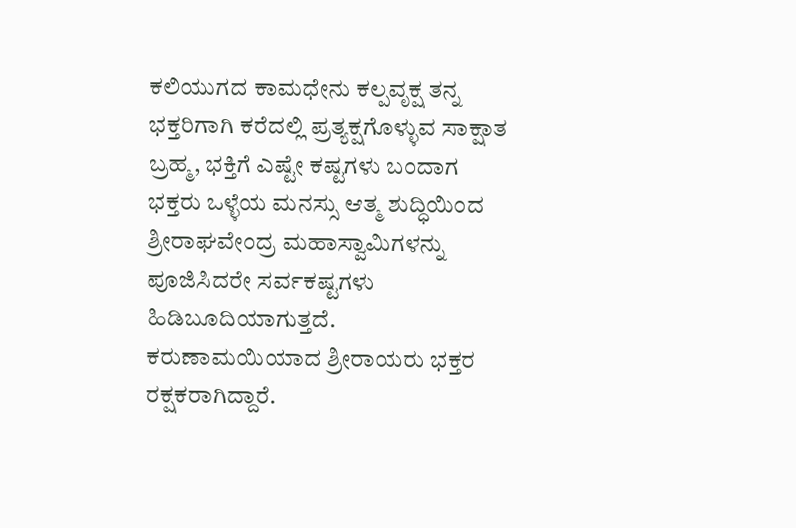ಕಲಿಯುಗದ ಕಾಮಧೇನು ಕಲ್ಪವೃಕ್ಷ ತನ್ನ ಭಕ್ತರಿಗಾಗಿ ಕರೆದಲ್ಲಿ ಪ್ರತ್ಯಕ್ಷಗೊಳ್ಳುವ ಸಾಕ್ಷಾತ ಬ್ರಹ್ಮ, ಭಕ್ತಿಗೆ ಎಷ್ಟೇ ಕಷ್ಟಗಳು ಬಂದಾಗ ಭಕ್ತರು ಒಳ್ಳೆಯ ಮನಸ್ಸು ಆತ್ಮ ಶುದ್ಧಿಯಿಂದ ಶ್ರೀರಾಘವೇಂದ್ರ ಮಹಾಸ್ವಾಮಿಗಳನ್ನು ಪೂಜಿಸಿದರೇ ಸರ್ವಕಷ್ಟಗಳು ಹಿಡಿಬೂದಿಯಾಗುತ್ತದೆ. ಕರುಣಾಮಯಿಯಾದ ಶ್ರೀರಾಯರು ಭಕ್ತರ ರಕ್ಷಕರಾಗಿದ್ದಾರೆ.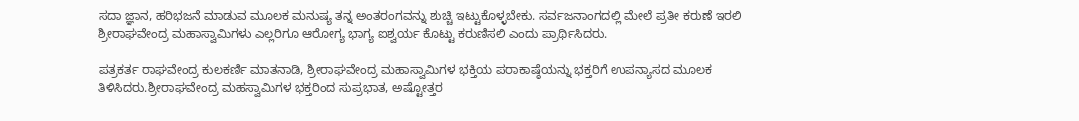ಸದಾ ಜ್ಞಾನ, ಹರಿಭಜನೆ ಮಾಡುವ ಮೂಲಕ ಮನುಷ್ಯ ತನ್ನ ಅಂತರಂಗವನ್ನು ಶುಚ್ಚಿ ಇಟ್ಟುಕೊಳ್ಳಬೇಕು. ಸರ್ವಜನಾಂಗದಲ್ಲಿ ಮೇಲೆ ಪ್ರತೀ ಕರುಣೆ ಇರಲಿ ಶ್ರೀರಾಘವೇಂದ್ರ ಮಹಾಸ್ವಾಮಿಗಳು ಎಲ್ಲರಿಗೂ ಆರೋಗ್ಯ ಭಾಗ್ಯ ಐಶ್ವರ್ಯ ಕೊಟ್ಟು ಕರುಣಿಸಲಿ ಎಂದು ಪ್ರಾರ್ಥಿಸಿದರು.

ಪತ್ರಕರ್ತ ರಾಘವೇಂದ್ರ ಕುಲಕರ್ಣಿ ಮಾತನಾಡಿ, ಶ್ರೀರಾಘವೇಂದ್ರ ಮಹಾಸ್ವಾಮಿಗಳ ಭಕ್ತಿಯ ಪರಾಕಾಷ್ಠೆಯನ್ನು ಭಕ್ತರಿಗೆ ಉಪನ್ಯಾಸದ ಮೂಲಕ ತಿಳಿಸಿದರು.ಶ್ರೀರಾಘವೇಂದ್ರ ಮಹಸ್ವಾಮಿಗಳ ಭಕ್ತರಿಂದ ಸುಪ್ರಭಾತ, ಅಷ್ಟೋತ್ತರ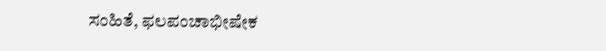ಸಂಹಿತೆ, ಫಲಪಂಚಾಭೀಷೇಕ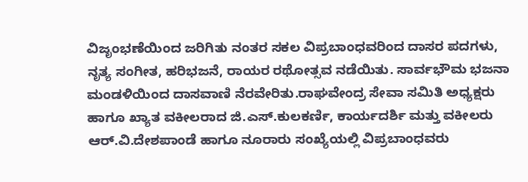ವಿಜೃಂಭಣೆಯಿಂದ ಜರಿಗಿತು ನಂತರ ಸಕಲ ವಿಪ್ರಬಾಂಧವರಿಂದ ದಾಸರ ಪದಗಳು, ನೃತ್ಯ ಸಂಗೀತ, ಹರಿಭಜನೆ, ರಾಯರ ರಥೋತ್ಸವ ನಡೆಯಿತು. ಸಾರ್ವಭೌಮ ಭಜನಾ ಮಂಡಳಿಯಿಂದ ದಾಸವಾಣಿ ನೆರವೇರಿತು.ರಾಘವೇಂದ್ರ ಸೇವಾ ಸಮಿತಿ ಅಧ್ಯಕ್ಷರು ಹಾಗೂ ಖ್ಯಾತ ವಕೀಲರಾದ ಜಿ.ಎಸ್.ಕುಲಕರ್ಣಿ, ಕಾರ್ಯದರ್ಶಿ ಮತ್ತು ವಕೀಲರು ಆರ್.ವಿ.ದೇಶಪಾಂಡೆ ಹಾಗೂ ನೂರಾರು ಸಂಖ್ಯೆಯಲ್ಲಿ ವಿಪ್ರಬಾಂಧವರು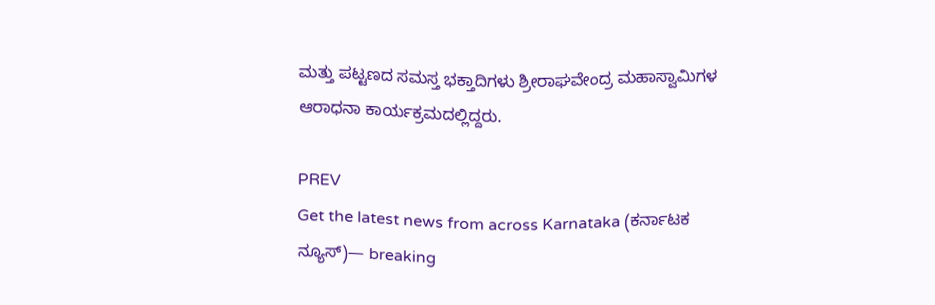ಮತ್ತು ಪಟ್ಟಣದ ಸಮಸ್ತ ಭಕ್ತಾದಿಗಳು ಶ್ರೀರಾಘವೇಂದ್ರ ಮಹಾಸ್ವಾಮಿಗಳ ಆರಾಧನಾ ಕಾರ್ಯಕ್ರಮದಲ್ಲಿದ್ದರು.

PREV
Get the latest news from across Karnataka (ಕರ್ನಾಟಕ ನ್ಯೂಸ್)— breaking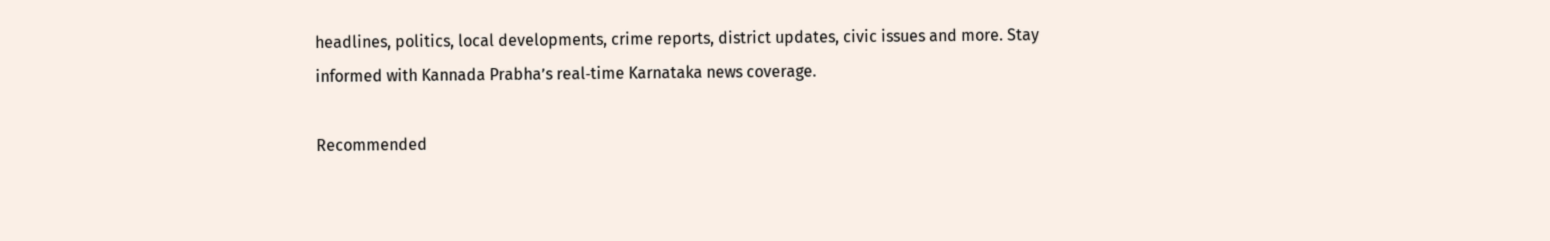headlines, politics, local developments, crime reports, district updates, civic issues and more. Stay informed with Kannada Prabha’s real‑time Karnataka news coverage.

Recommended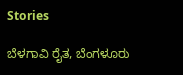Stories

ಬೆಳಗಾವಿ ರೈತ, ಬೆಂಗಳೂರು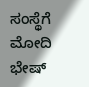ಸಂಸ್ಥೆಗೆ ಮೋದಿ ಭೇಷ್‌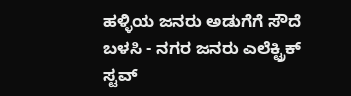ಹಳ್ಳಿಯ ಜನರು ಅಡುಗೆಗೆ ಸೌದೆ ಬಳಸಿ - ನಗರ ಜನರು ಎಲೆಕ್ಟ್ರಿಕ್‌ ಸ್ಟವ್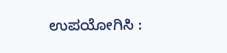ಉಪಯೋಗಿಸಿ :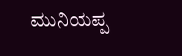ಮುನಿಯಪ್ಪ